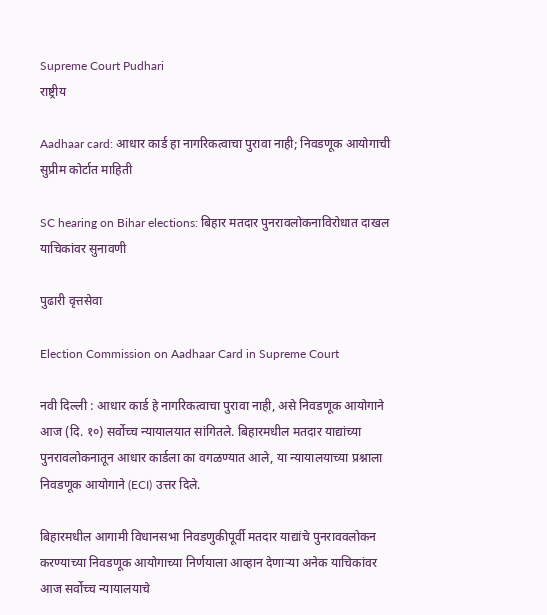Supreme Court Pudhari
राष्ट्रीय

Aadhaar card: आधार कार्ड हा नागरिकत्वाचा पुरावा नाही; निवडणूक आयोगाची सुप्रीम कोर्टात माहिती

SC hearing on Bihar elections: बिहार मतदार पुनरावलोकनाविरोधात दाखल याचिकांवर सुनावणी

पुढारी वृत्तसेवा

Election Commission on Aadhaar Card in Supreme Court

नवी दिल्ली : आधार कार्ड हे नागरिकत्वाचा पुरावा नाही, असे निवडणूक आयोगाने आज (दि. १०) सर्वोच्च न्यायालयात सांगितले. बिहारमधील मतदार याद्यांच्या पुनरावलोकनातून आधार कार्डला का वगळण्यात आले, या न्यायालयाच्या प्रश्नाला निवडणूक आयोगाने (ECI) उत्तर दिले.

बिहारमधील आगामी विधानसभा निवडणुकीपूर्वी मतदार याद्यांचे पुनराववलोकन करण्याच्या निवडणूक आयोगाच्या निर्णयाला आव्हान देणाऱ्या अनेक याचिकांवर आज सर्वोच्‍च न्‍यायालयाचे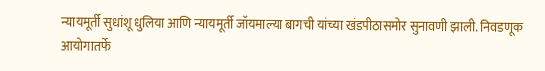न्यायमूर्ती सुधांशू धुलिया आणि न्यायमूर्ती जॉयमाल्या बागची यांच्या खंडपीठासमोर सुनावणी झाली. निवडणूक आयोगातर्फे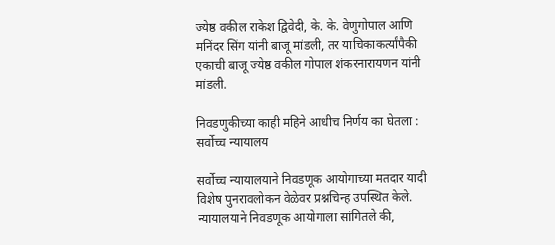ज्येष्ठ वकील राकेश द्विवेदी, के. के. वेणुगोपाल आणि मनिंदर सिंग यांनी बाजू मांडली, तर याचिकाकर्त्यांपैकी एकाची बाजू ज्येष्ठ वकील गोपाल शंकरनारायणन यांनी मांडली.

निवडणुकीच्या काही महिने आधीच निर्णय का घेतला : सर्वोच्‍च न्‍यायालय

सर्वोच्च न्यायालयाने निवडणूक आयोगाच्या मतदार यादी विशेष पुनरावलोकन वेळेवर प्रश्नचिन्ह उपस्थित केले. न्यायालयाने निवडणूक आयोगाला सांगितले की,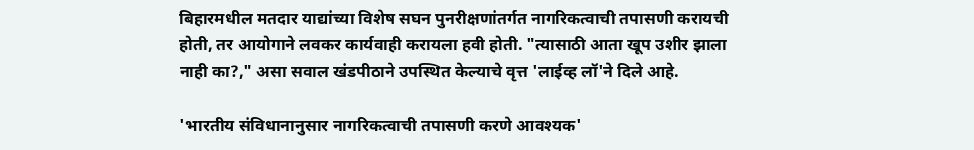बिहारमधील मतदार याद्यांच्या विशेष सघन पुनरीक्षणांतर्गत नागरिकत्वाची तपासणी करायची होती, तर आयोगाने लवकर कार्यवाही करायला हवी होती. "त्यासाठी आता खूप उशीर झाला नाही का?," असा सवाल खंडपीठाने उपस्‍थित केल्‍याचे वृत्त 'लाईव्ह लॉ'ने दिले आहे.

'भारतीय संविधानानुसार नागरिकत्वाची तपासणी करणे आवश्यक'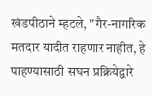खंडपीठाने म्हटले, "गैर-नागरिक मतदार यादीत राहणार नाहीत, हे पाहण्यासाठी सघन प्रक्रियेद्वारे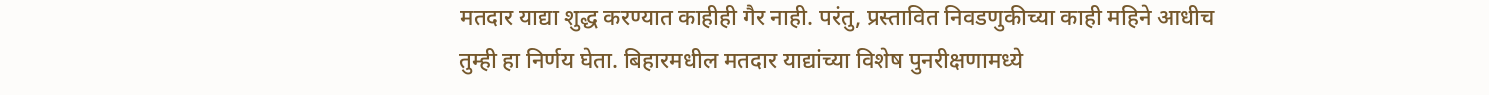मतदार याद्या शुद्ध करण्यात काहीही गैर नाही. परंतु, प्रस्तावित निवडणुकीच्या काही महिने आधीच तुम्ही हा निर्णय घेता. बिहारमधील मतदार याद्यांच्या विशेष पुनरीक्षणामध्ये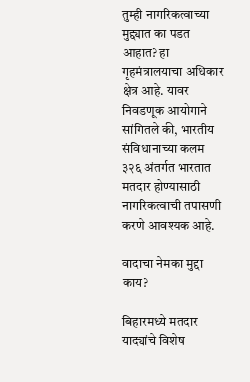तुम्ही नागरिकत्वाच्या मुद्द्यात का पडत आहात? हा गृहमंत्रालयाचा अधिकार क्षेत्र आहे. यावर निवडणूक आयोगाने सांगितले की, भारतीय संविधानाच्या कलम ३२६ अंतर्गत भारतात मतदार होण्यासाठी नागरिकत्वाची तपासणी करणे आवश्यक आहे.

वादाचा नेमका मुद्दा काय?

बिहारमध्ये मतदार याद्‍यांचे विशेष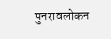पुनरावलोकन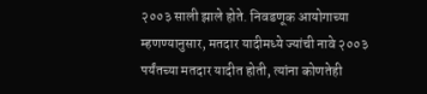२००३ साली झाले होते. निवडणूक आयोगाच्या म्हणण्यानुसार, मतदार यादीमध्‍ये ज्‍यांची नावे २००३ पर्यंतच्या मतदार यादीत होती, त्यांना कोणतेही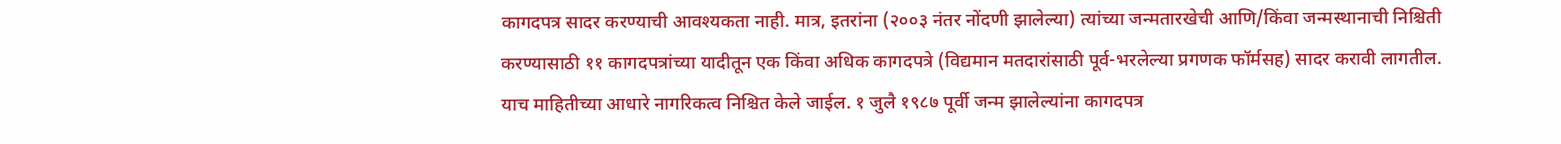कागदपत्र सादर करण्याची आवश्यकता नाही. मात्र, इतरांना (२००३ नंतर नोंदणी झालेल्या) त्यांच्या जन्मतारखेची आणि/किंवा जन्मस्थानाची निश्चिती करण्यासाठी ११ कागदपत्रांच्या यादीतून एक किंवा अधिक कागदपत्रे (विद्यमान मतदारांसाठी पूर्व-भरलेल्या प्रगणक फॉर्मसह) सादर करावी लागतील. याच माहितीच्या आधारे नागरिकत्व निश्चित केले जाईल. १ जुलै १९८७ पूर्वी जन्म झालेल्‍यांना कागदपत्र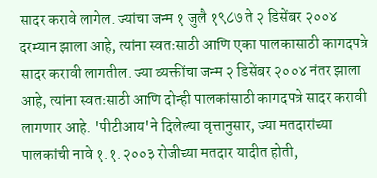सादर करावे लागेल. ज्यांचा जन्म १ जुलै १९८७ ते २ डिसेंबर २००४ दरम्यान झाला आहे, त्यांना स्वतःसाठी आणि एका पालकासाठी कागदपत्रे सादर करावी लागतील. ज्या व्यक्तींचा जन्म २ डिसेंबर २००४ नंतर झाला आहे, त्यांना स्वतःसाठी आणि दोन्ही पालकांसाठी कागदपत्रे सादर करावी लागणार आहे. 'पीटीआय'ने दिलेल्या वृत्तानुसार, ज्या मतदारांच्या पालकांची नावे १.१.२००३ रोजीच्या मतदार यादीत होती,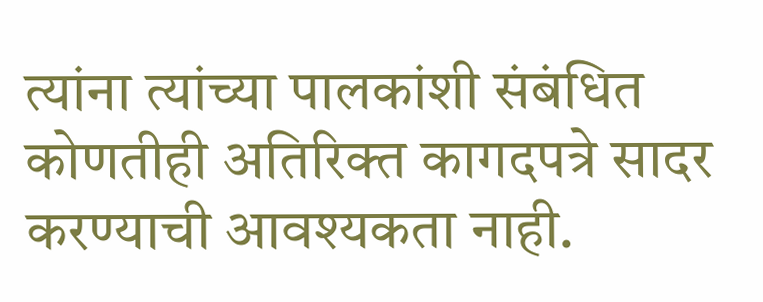त्यांना त्यांच्या पालकांशी संबंधित कोणतीही अतिरिक्त कागदपत्रे सादर करण्याची आवश्यकता नाही.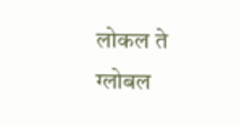लोकल ते ग्लोबल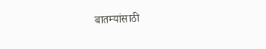बातम्यांसाठी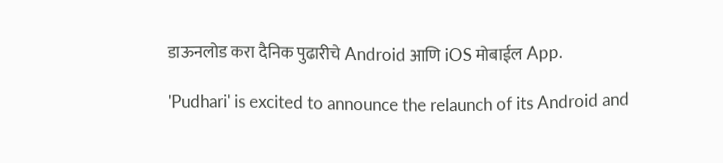डाऊनलोड करा दैनिक पुढारीचे Android आणि iOS मोबाईल App.

'Pudhari' is excited to announce the relaunch of its Android and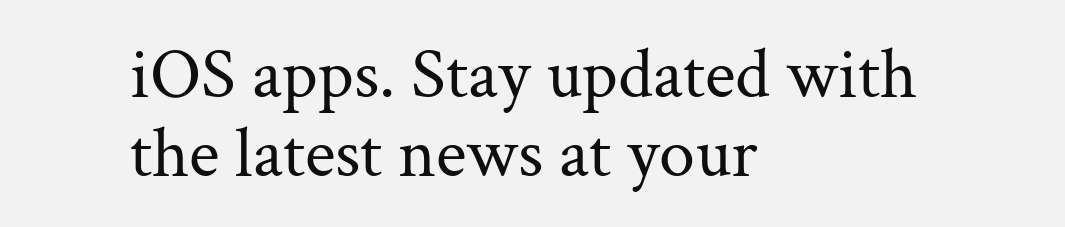iOS apps. Stay updated with the latest news at your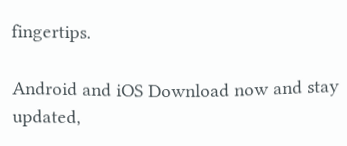fingertips.

Android and iOS Download now and stay updated,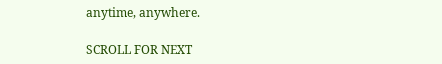anytime, anywhere.

SCROLL FOR NEXT